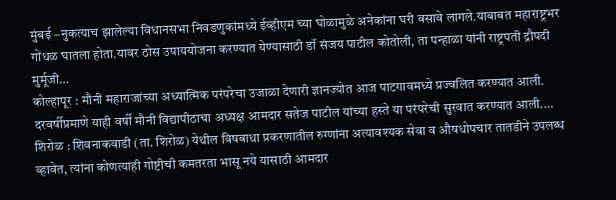मुंबई –नुकत्याच झालेल्या विधानसभा निवडणुकांमध्ये ईव्हीएम च्या घोळामुळे अनेकांना घरी बसावे लागले.याबाबत महाराष्ट्रभर गोंधळ घातला होता.यावर ठोस उपाययोजना करण्यात येण्यासाठी डॉ संजय पाटील कोतोली, ता पन्हाळा यांनी राष्ट्रपती द्रौपदी मुर्मूजी…
कोल्हापूर : मौनी महाराजांच्या अध्यात्मिक परंपरेचा उजाळा देणारी ज्ञानज्योत आज पाटगावमध्ये प्रज्वलित करण्यात आली. दरवर्षीप्रमाणे याही वर्षी मौनी विद्यापीठाचा अध्यक्ष आमदार सतेज पाटील यांच्या हस्ते या परंपरेची सुरवात करण्यात आली.…
शिरोळ : शिवनाकवाडी (ता. शिरोळ) येथील विषबाधा प्रकरणातील रुग्णांना अत्यावश्यक सेवा व औषधोपचार तातडीने उपलब्ध व्हावेत, त्यांना कोणत्याही गोष्टीची कमतरता भासू नये यासाठी आमदार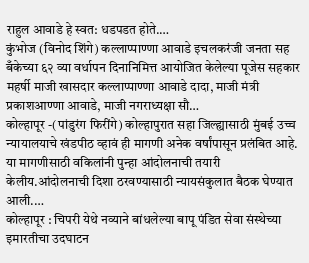राहुल आवाडे हे स्वत: धडपडत होते.…
कुंभोज (विनोद शिंगे) कल्लाप्पाण्णा आवाडे इचलकरंजी जनता सह बँकेच्या ६२ व्या वर्धापन दिनानिमित्त आयोजित केलेल्या पूजेस सहकार महर्षी माजी खासदार कल्लाप्पाण्णा आवाडे दादा, माजी मंत्री प्रकाशआण्णा आवाडे, माजी नगराध्यक्षा सौ…
कोल्हापूर -(पांडुरंग फिरींगे) कोल्हापुरात सहा जिल्ह्यासाठी मुंबई उच्च न्यायालयाचे खंडपीठ व्हावं ही मागणी अनेक वर्षांपासून प्रलंबित आहे. या मागणीसाठी वकिलांनी पुन्हा आंदोलनाची तयारी केलीय.आंदोलनाची दिशा ठरवण्यासाठी न्यायसंकुलात बैठक घेण्यात आली.…
कोल्हापूर : चिपरी येथे नव्याने बांधलेल्या बापू पंडित सेवा संस्थेच्या इमारतीचा उदघाटन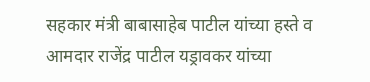सहकार मंत्री बाबासाहेब पाटील यांच्या हस्ते व आमदार राजेंद्र पाटील यड्रावकर यांच्या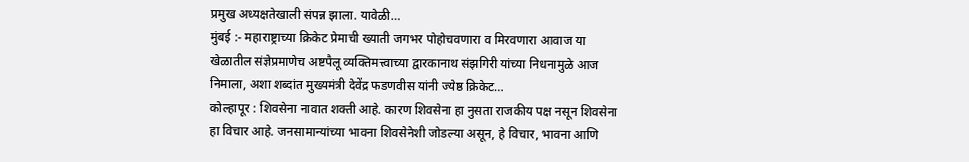प्रमुख अध्यक्षतेखाली संपन्न झाला. यावेळी…
मुंबई :- महाराष्ट्राच्या क्रिकेट प्रेमाची ख्याती जगभर पोहोचवणारा व मिरवणारा आवाज या खेळातील संज्ञेप्रमाणेच अष्टपैलू व्यक्तिमत्त्वाच्या द्वारकानाथ संझगिरी यांच्या निधनामुळे आज निमाला, अशा शब्दांत मुख्यमंत्री देवेंद्र फडणवीस यांनी ज्येष्ठ क्रिकेट…
कोल्हापूर : शिवसेना नावात शक्ती आहे. कारण शिवसेना हा नुसता राजकीय पक्ष नसून शिवसेना हा विचार आहे. जनसामान्यांच्या भावना शिवसेनेशी जोडल्या असून, हे विचार, भावना आणि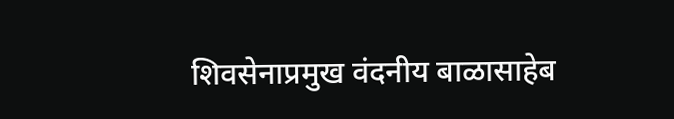शिवसेनाप्रमुख वंदनीय बाळासाहेब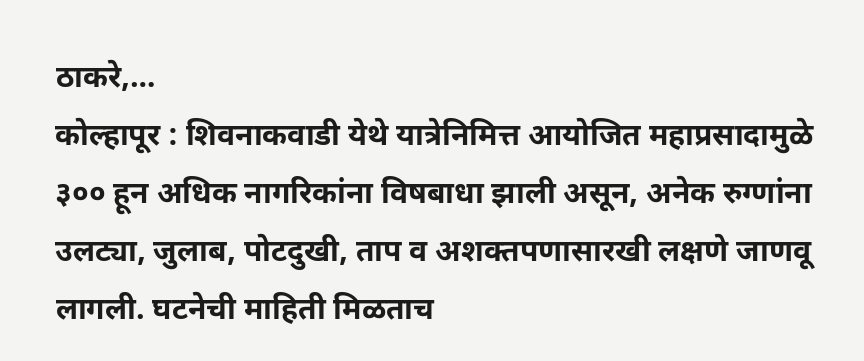ठाकरे,…
कोल्हापूर : शिवनाकवाडी येथे यात्रेनिमित्त आयोजित महाप्रसादामुळे ३०० हून अधिक नागरिकांना विषबाधा झाली असून, अनेक रुग्णांना उलट्या, जुलाब, पोटदुखी, ताप व अशक्तपणासारखी लक्षणे जाणवू लागली. घटनेची माहिती मिळताच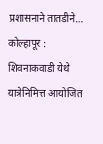प्रशासनाने तातडीने…
कोल्हापूर : शिवनाकवाडी येथे यात्रेनिमित्त आयोजित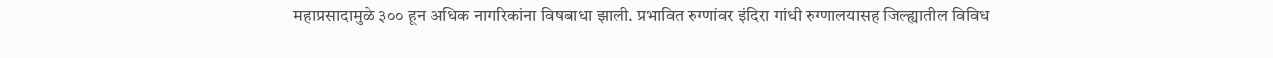महाप्रसादामुळे ३०० हून अधिक नागरिकांना विषबाधा झाली. प्रभावित रुग्णांवर इंदिरा गांधी रुग्णालयासह जिल्ह्यातील विविध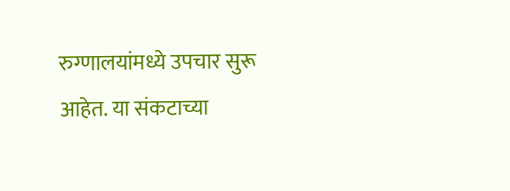रुग्णालयांमध्ये उपचार सुरू आहेत. या संकटाच्या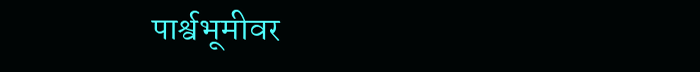पार्श्वभूमीवर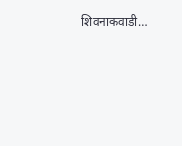शिवनाकवाडी…